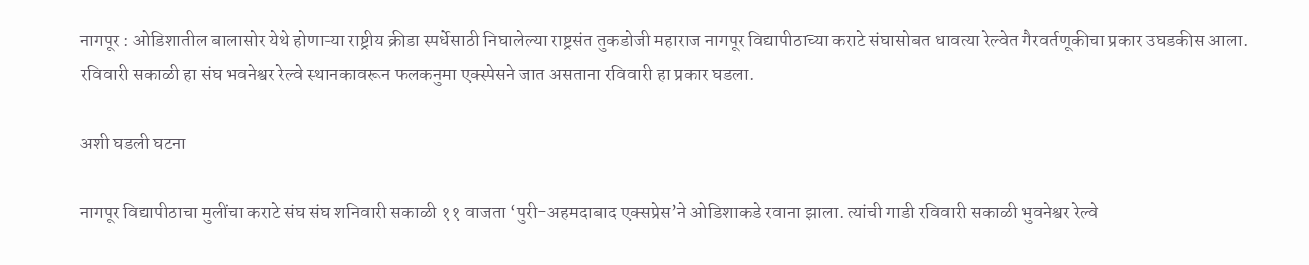नागपूर : ओडिशातील बालासोर येथे होणाऱ्या राष्ट्रीय क्रीडा स्पर्धेसाठी निघालेल्या राष्ट्रसंत तुकडोजी महाराज नागपूर विद्यापीठाच्या कराटे संघासोबत धावत्या रेल्वेत गैरवर्तणूकीचा प्रकार उघडकीस आला. रविवारी सकाळी हा संघ भवनेश्वर रेल्वे स्थानकावरून फलकनुमा एक्स्पेसने जात असताना रविवारी हा प्रकार घडला.

अशी घडली घटना

नागपूर विद्यापीठाचा मुलींचा कराटे संघ संघ शनिवारी सकाळी ११ वाजता ‘पुरी-अहमदाबाद एक्सप्रेस’ने ओडिशाकडे रवाना झाला. त्यांची गाडी रविवारी सकाळी भुवनेश्वर रेल्वे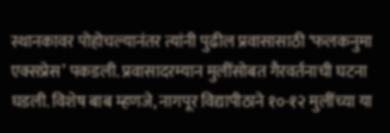स्थानकावर पोहोचल्यानंतर त्यांनी पुढील प्रवासासाठी ‘फलकनुमा एक्सप्रेस’ पकडली. प्रवासादरम्यान मुलींसोबत गैरवर्तनाची घटना घडली. विशेष बाब म्हणजे, नागपूर विद्यापीठाने १०-१२ मुलींच्या या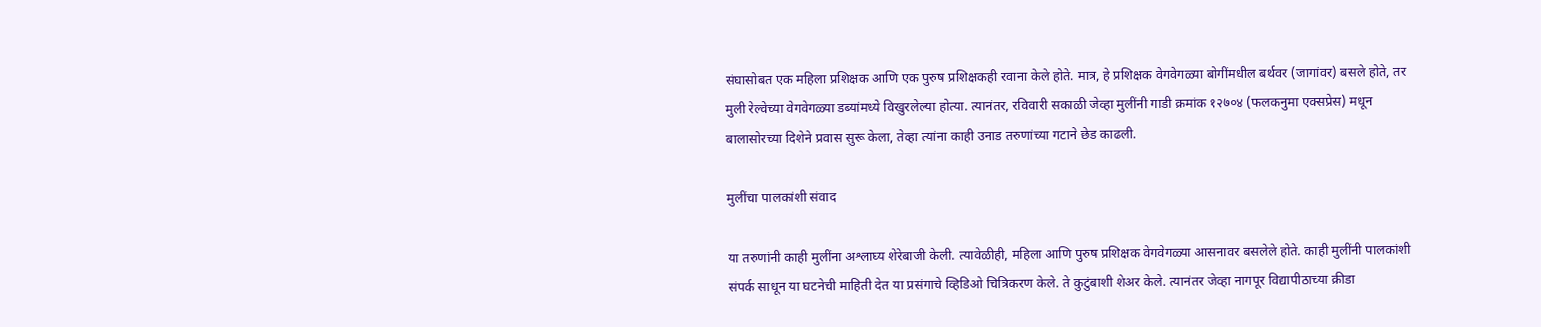संघासोबत एक महिला प्रशिक्षक आणि एक पुरुष प्रशिक्षकही रवाना केले होते. मात्र, हे प्रशिक्षक वेगवेगळ्या बोगींमधील बर्थवर (जागांवर) बसले होते, तर मुली रेल्वेच्या वेगवेगळ्या डब्यांमध्ये विखुरलेल्या होत्या. त्यानंतर, रविवारी सकाळी जेव्हा मुलींनी गाडी क्रमांक १२७०४ (फलकनुमा एक्सप्रेस) मधून बालासोरच्या दिशेने प्रवास सुरू केला, तेव्हा त्यांना काही उनाड तरुणांच्या गटाने छेड काढली.

मुलींचा पालकांशी संवाद

या तरुणांनी काही मुलींना अश्लाघ्य शेरेबाजी केली. त्यावेळीही, महिला आणि पुरुष प्रशिक्षक वेगवेगळ्या आसनावर बसलेले होते. काही मुलींनी पालकांशी संपर्क साधून या घटनेची माहिती देत या प्रसंगाचे व्हिडिओ चित्रिकरण केले. ते कुटुंबाशी शेअर केले. त्यानंतर जेव्हा नागपूर विद्यापीठाच्या क्रीडा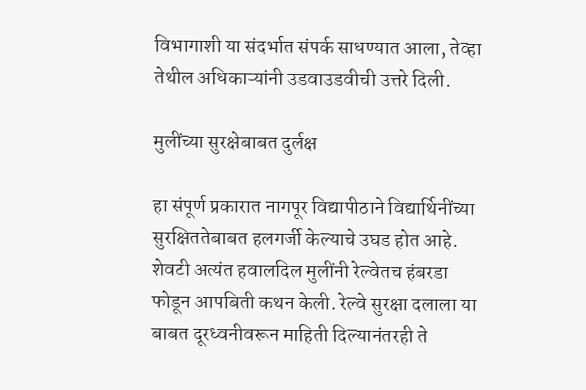विभागाशी या संदर्भात संपर्क साधण्यात आला, तेव्हा तेथील अधिकाऱ्यांनी उडवाउडवीची उत्तरे दिली.

मुलींच्या सुरक्षेबाबत दुर्लक्ष

हा संपूर्ण प्रकारात नागपूर विद्यापीठाने विद्यार्थिनींच्या सुरक्षिततेबाबत हलगर्जी केल्याचे उघड होत आहे. शेवटी अत्यंत हवालदिल मुलींनी रेल्वेतच हंबरडा फोडून आपबिती कथन केली. रेल्वे सुरक्षा दलाला या बाबत दूरध्वनीवरून माहिती दिल्यानंतरही ते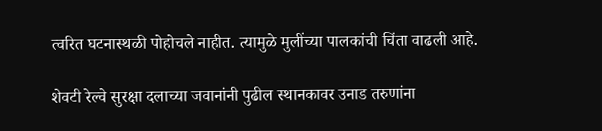त्वरित घटनास्थळी पोहोचले नाहीत. त्यामुळे मुलींच्या पालकांची चिंता वाढली आहे.

शेवटी रेल्वे सुरक्षा दलाच्या जवानांनी पुढील स्थानकावर उनाड तरुणांना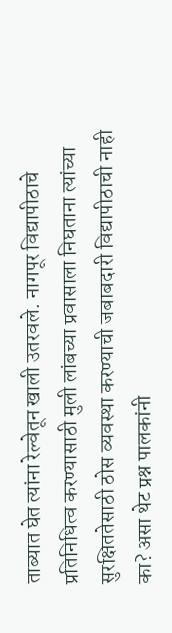ताब्यात घेत त्यांना रेल्वेतून खाली उतरवले. नागपूर विद्यापीठाचे प्रतिनिधित्व करण्यासाठी मुली लांबच्या प्रवासाला निघताना त्यांच्या सुरक्षिततेसाठी ठोस व्यवस्था करण्याची जबाबदारी विद्यापीठाची नाही का? असा थेट प्रश्न पालकांनी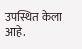उपस्थित केला आहे.